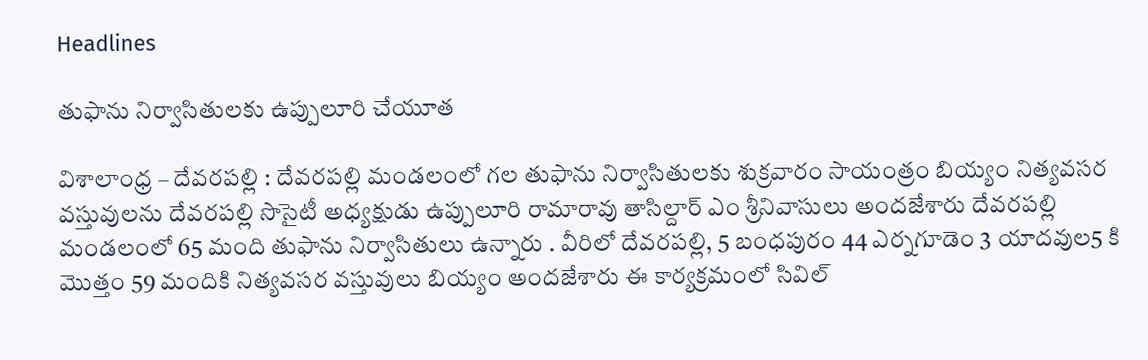Headlines

తుఫాను నిర్వాసితులకు ఉప్పులూరి చేయూత

విశాలాంధ్ర – దేవరపల్లి : దేవరపల్లి మండలంలో గల తుఫాను నిర్వాసితులకు శుక్రవారం సాయంత్రం బియ్యం నిత్యవసర వస్తువులను దేవరపల్లి సొసైటీ అధ్యక్షుడు ఉప్పులూరి రామారావు తాసిల్దార్ ఎం శ్రీనివాసులు అందజేశారు దేవరపల్లి మండలంలో 65 మంది తుఫాను నిర్వాసితులు ఉన్నారు . వీరిలో దేవరపల్లి, 5 బంధపురం 44 ఎర్నగూడెం 3 యాదవుల5 కి మొత్తం 59 మందికి నిత్యవసర వస్తువులు బియ్యం అందజేశారు ఈ కార్యక్రమంలో సివిల్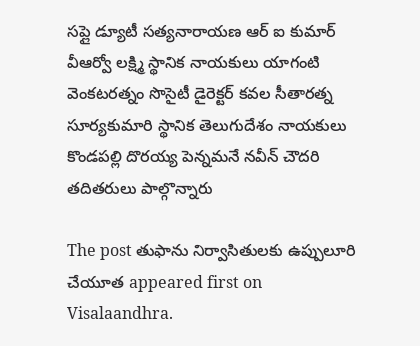సప్లై డ్యూటీ సత్యనారాయణ ఆర్ ఐ కుమార్ వీఆర్వో లక్ష్మి స్థానిక నాయకులు యాగంటి వెంకటరత్నం సొసైటీ డైరెక్టర్ కవల సీతారత్న సూర్యకుమారి స్థానిక తెలుగుదేశం నాయకులు కొండపల్లి దొరయ్య పెన్నమనే నవీన్ చౌదరి తదితరులు పాల్గొన్నారు

The post తుఫాను నిర్వాసితులకు ఉప్పులూరి చేయూత appeared first on Visalaandhra.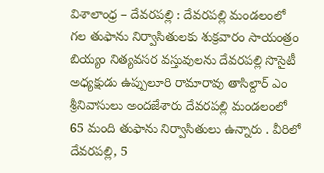విశాలాంధ్ర – దేవరపల్లి : దేవరపల్లి మండలంలో గల తుఫాను నిర్వాసితులకు శుక్రవారం సాయంత్రం బియ్యం నిత్యవసర వస్తువులను దేవరపల్లి సొసైటీ అధ్యక్షుడు ఉప్పులూరి రామారావు తాసిల్దార్ ఎం శ్రీనివాసులు అందజేశారు దేవరపల్లి మండలంలో 65 మంది తుఫాను నిర్వాసితులు ఉన్నారు . వీరిలో దేవరపల్లి, 5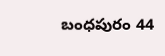బంధపురం 44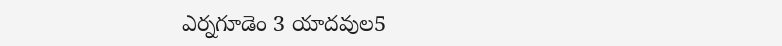ఎర్నగూడెం 3 యాదవుల5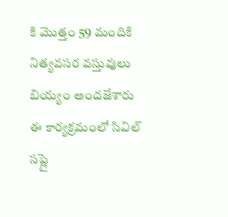కి మొత్తం 59 మందికి నిత్యవసర వస్తువులు బియ్యం అందజేశారు ఈ కార్యక్రమంలో సివిల్ సప్లై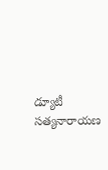డ్యూటీ సత్యనారాయణ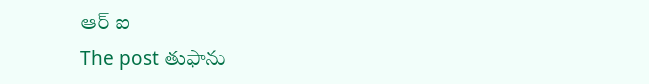ఆర్ ఐ
The post తుఫాను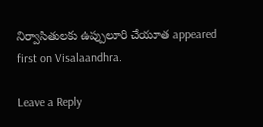నిర్వాసితులకు ఉప్పులూరి చేయూత appeared first on Visalaandhra.

Leave a Reply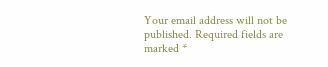Your email address will not be published. Required fields are marked *